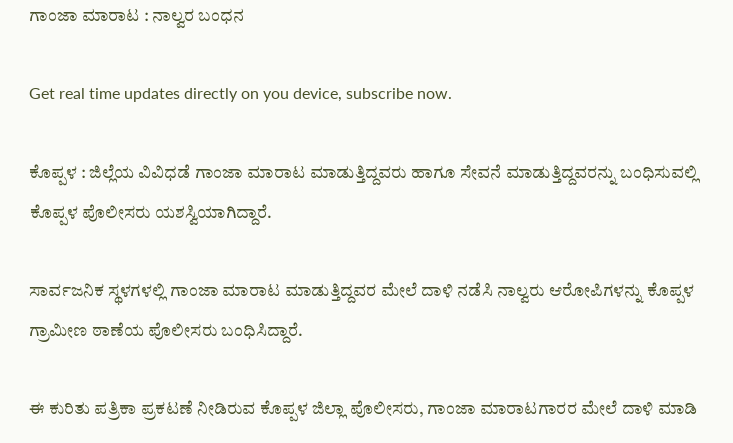ಗಾಂಜಾ ಮಾರಾಟ : ನಾಲ್ವರ ಬಂಧನ

Get real time updates directly on you device, subscribe now.

ಕೊಪ್ಪಳ : ಜಿಲ್ಲೆಯ ವಿವಿಧಡೆ ಗಾಂಜಾ ಮಾರಾಟ ಮಾಡುತ್ತಿದ್ದವರು ಹಾಗೂ ಸೇವನೆ ಮಾಡುತ್ತಿದ್ದವರನ್ನು ಬಂಧಿಸುವಲ್ಲಿ ಕೊಪ್ಪಳ ಪೊಲೀಸರು ಯಶಸ್ವಿಯಾಗಿದ್ದಾರೆ.

ಸಾರ್ವಜನಿಕ ಸ್ಥಳಗಳಲ್ಲಿ ಗಾಂಜಾ ಮಾರಾಟ ಮಾಡುತ್ತಿದ್ದವರ ಮೇಲೆ ದಾಳಿ ನಡೆಸಿ ನಾಲ್ವರು ಆರೋಪಿಗಳನ್ನು ಕೊಪ್ಪಳ ಗ್ರಾಮೀಣ ಠಾಣೆಯ ಪೊಲೀಸರು ಬಂಧಿಸಿದ್ದಾರೆ.

ಈ ಕುರಿತು ಪತ್ರಿಕಾ ಪ್ರಕಟಣೆ ನೀಡಿರುವ ಕೊಪ್ಪಳ ಜಿಲ್ಲಾ ಪೊಲೀಸರು, ಗಾಂಜಾ ಮಾರಾಟಗಾರರ ಮೇಲೆ ದಾಳಿ ಮಾಡಿ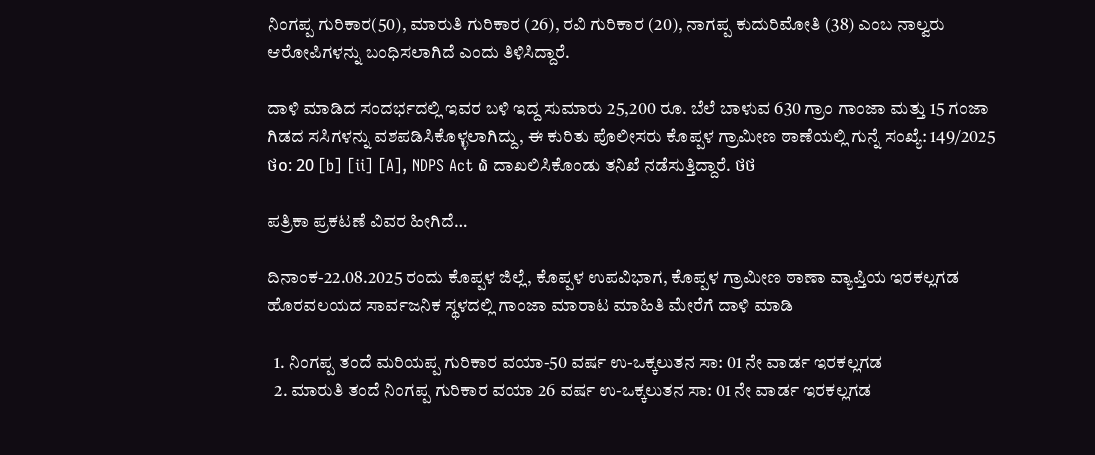ನಿಂಗಪ್ಪ ಗುರಿಕಾರ(50), ಮಾರುತಿ ಗುರಿಕಾರ (26), ರವಿ ಗುರಿಕಾರ (20), ನಾಗಪ್ಪ ಕುದುರಿಮೋತಿ (38) ಎಂಬ ನಾಲ್ವರು ಆರೋಪಿಗಳನ್ನು ಬಂಧಿಸಲಾಗಿದೆ ಎಂದು ತಿಳಿಸಿದ್ದಾರೆ.

ದಾಳಿ ಮಾಡಿದ ಸಂದರ್ಭದಲ್ಲಿ ಇವರ ಬಳಿ ಇದ್ದ ಸುಮಾರು 25,200 ರೂ. ಬೆಲೆ ಬಾಳುವ 630 ಗ್ರಾಂ ಗಾಂಜಾ ಮತ್ತು 15 ಗಂಜಾ ಗಿಡದ ಸಸಿಗಳನ್ನು ವಶಪಡಿಸಿಕೊಳ್ಳಲಾಗಿದ್ದು, ಈ ಕುರಿತು ಪೊಲೀಸರು ಕೊಪ್ಪಳ ಗ್ರಾಮೀಣ ಠಾಣೆಯಲ್ಲಿ ಗುನ್ನೆ ಸಂಖ್ಯೆ: 149/2025 ថ໐: 20 [b] [ii] [A], NDPS Act ໖ ದಾಖಲಿಸಿಕೊಂಡು ತನಿಖೆ ನಡೆಸುತ್ತಿದ್ದಾರೆ. ថថ

ಪತ್ರಿಕಾ ಪ್ರಕಟಣೆ ವಿವರ ಹೀಗಿದೆ…

ದಿನಾಂಕ-22.08.2025 ರಂದು ಕೊಪ್ಪಳ ಜಿಲ್ಲೆ, ಕೊಪ್ಪಳ ಉಪವಿಭಾಗ, ಕೊಪ್ಪಳ ಗ್ರಾಮೀಣ ಠಾಣಾ ವ್ಯಾಪ್ತಿಯ ಇರಕಲ್ಲಗಡ ಹೊರವಲಯದ ಸಾರ್ವಜನಿಕ ಸ್ಥಳದಲ್ಲಿ ಗಾಂಜಾ ಮಾರಾಟ ಮಾಹಿತಿ ಮೇರೆಗೆ ದಾಳಿ ಮಾಡಿ

  1. ನಿಂಗಪ್ಪ ತಂದೆ ಮರಿಯಪ್ಪ ಗುರಿಕಾರ ವಯಾ-50 ವರ್ಷ ಉ-ಒಕ್ಕಲುತನ ಸಾ: 01 ನೇ ವಾರ್ಡ ಇರಕಲ್ಲಗಡ
  2. ಮಾರುತಿ ತಂದೆ ನಿಂಗಪ್ಪ ಗುರಿಕಾರ ವಯಾ 26 ವರ್ಷ ಉ-ಒಕ್ಕಲುತನ ಸಾ: 01 ನೇ ವಾರ್ಡ ಇರಕಲ್ಲಗಡ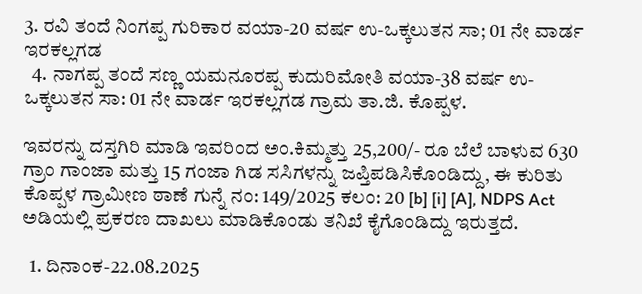3. ರವಿ ತಂದೆ ನಿಂಗಪ್ಪ ಗುರಿಕಾರ ವಯಾ-20 ವರ್ಷ ಉ-ಒಕ್ಕಲುತನ ಸಾ; 01 ನೇ ವಾರ್ಡ ಇರಕಲ್ಲಗಡ
  4. ನಾಗಪ್ಪ ತಂದೆ ಸಣ್ಣ ಯಮನೂರಪ್ಪ ಕುದುರಿಮೋತಿ ವಯಾ-38 ವರ್ಷ ಉ-ಒಕ್ಕಲುತನ ಸಾ: 01 ನೇ ವಾರ್ಡ ಇರಕಲ್ಲಗಡ ಗ್ರಾಮ ತಾ.ಜಿ. ಕೊಪ್ಪಳ.

ಇವರನ್ನು ದಸ್ತಗಿರಿ ಮಾಡಿ ಇವರಿಂದ ಅಂ.ಕಿಮ್ಮತ್ತು 25,200/- ರೂ ಬೆಲೆ ಬಾಳುವ 630 ಗ್ರಾಂ ಗಾಂಜಾ ಮತ್ತು 15 ಗಂಜಾ ಗಿಡ ಸಸಿಗಳನ್ನು ಜಪ್ತಿಪಡಿಸಿಕೊಂಡಿದ್ದು, ಈ ಕುರಿತು ಕೊಪ್ಪಳ ಗ್ರಾಮೀಣ ಠಾಣೆ ಗುನ್ನೆ ನಂ: 149/2025 ಕಲಂ: 20 [b] [i] [A], NDPS Act ಅಡಿಯಲ್ಲಿ ಪ್ರಕರಣ ದಾಖಲು ಮಾಡಿಕೊಂಡು ತನಿಖೆ ಕೈಗೊಂಡಿದ್ದು ಇರುತ್ತದೆ.

  1. ದಿನಾಂಕ-22.08.2025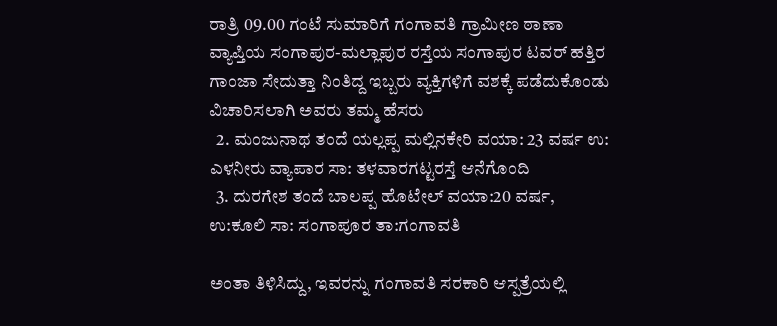ರಾತ್ರಿ 09.00 ಗಂಟೆ ಸುಮಾರಿಗೆ ಗಂಗಾವತಿ ಗ್ರಾಮೀಣ ಠಾಣಾ ವ್ಯಾಪ್ತಿಯ ಸಂಗಾಪುರ-ಮಲ್ಲಾಪುರ ರಸ್ತೆಯ ಸಂಗಾಪುರ ಟವರ್ ಹತ್ತಿರ ಗಾಂಜಾ ಸೇದುತ್ತಾ ನಿಂತಿದ್ದ ಇಬ್ಬರು ವ್ಯಕ್ತಿಗಳಿಗೆ ವಶಕ್ಕೆ ಪಡೆದುಕೊಂಡು ವಿಚಾರಿಸಲಾಗಿ ಅವರು ತಮ್ಮ ಹೆಸರು
  2. ಮಂಜುನಾಥ ತಂದೆ ಯಲ್ಲಪ್ಪ ಮಲ್ಲಿನಕೇರಿ ವಯಾ: 23 ವರ್ಷ ಉ: ಎಳನೀರು ವ್ಯಾಪಾರ ಸಾ: ತಳವಾರಗಟ್ಟರಸ್ತೆ ಆನೆಗೊಂದಿ
  3. ದುರಗೇಶ ತಂದೆ ಬಾಲಪ್ಪ ಹೊಟೇಲ್ ವಯಾ:20 ವರ್ಷ, ಉ:ಕೂಲಿ ಸಾ: ಸಂಗಾಪೂರ ತಾ:ಗಂಗಾವತಿ

ಅಂತಾ ತಿಳಿಸಿದ್ದು, ಇವರನ್ನು ಗಂಗಾವತಿ ಸರಕಾರಿ ಆಸ್ಪತ್ರೆಯಲ್ಲಿ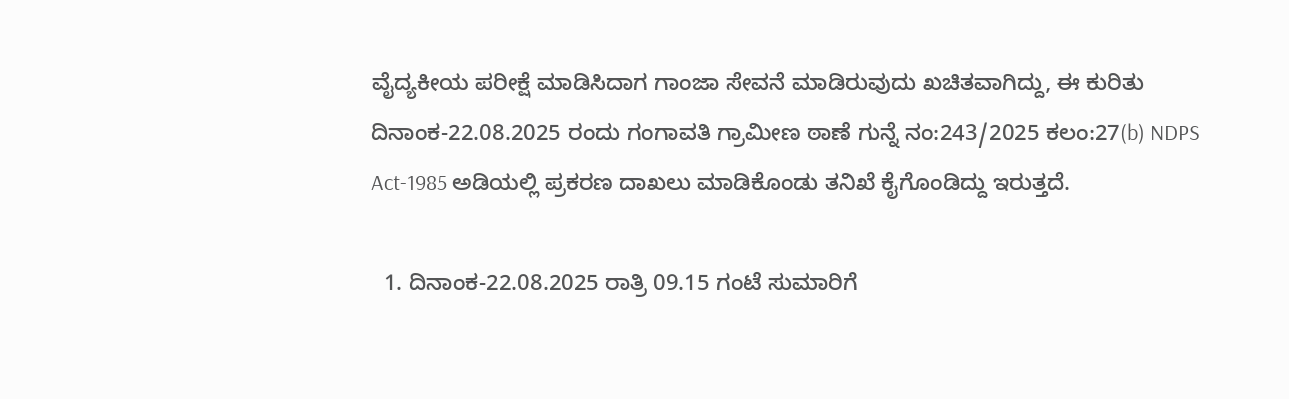ವೈದ್ಯಕೀಯ ಪರೀಕ್ಷೆ ಮಾಡಿಸಿದಾಗ ಗಾಂಜಾ ಸೇವನೆ ಮಾಡಿರುವುದು ಖಚಿತವಾಗಿದ್ದು, ಈ ಕುರಿತು ದಿನಾಂಕ-22.08.2025 ರಂದು ಗಂಗಾವತಿ ಗ್ರಾಮೀಣ ಠಾಣೆ ಗುನ್ನೆ ನಂ:243/2025 ಕಲಂ:27(b) NDPS Act-1985 ಅಡಿಯಲ್ಲಿ ಪ್ರಕರಣ ದಾಖಲು ಮಾಡಿಕೊಂಡು ತನಿಖೆ ಕೈಗೊಂಡಿದ್ದು ಇರುತ್ತದೆ.

  1. ದಿನಾಂಕ-22.08.2025 ರಾತ್ರಿ 09.15 ಗಂಟೆ ಸುಮಾರಿಗೆ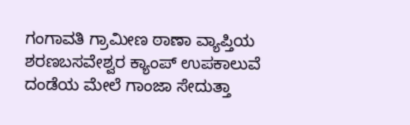ಗಂಗಾವತಿ ಗ್ರಾಮೀಣ ಠಾಣಾ ವ್ಯಾಪ್ತಿಯ ಶರಣಬಸವೇಶ್ವರ ಕ್ಯಾಂಪ್ ಉಪಕಾಲುವೆ ದಂಡೆಯ ಮೇಲೆ ಗಾಂಜಾ ಸೇದುತ್ತಾ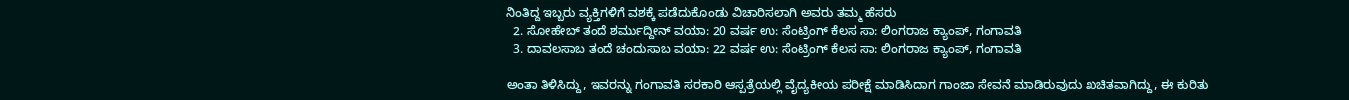ನಿಂತಿದ್ದ ಇಬ್ಬರು ವ್ಯಕ್ತಿಗಳಿಗೆ ವಶಕ್ಕೆ ಪಡೆದುಕೊಂಡು ವಿಚಾರಿಸಲಾಗಿ ಅವರು ತಮ್ಮ ಹೆಸರು
  2. ಸೋಹೇಬ್ ತಂದೆ ಶರ್ಮುದ್ದೀನ್ ವಯಾ: 20 ವರ್ಷ ಉ: ಸೆಂಟ್ರಿಂಗ್ ಕೆಲಸ ಸಾ: ಲಿಂಗರಾಜ ಕ್ಯಾಂಪ್, ಗಂಗಾವತಿ
  3. ದಾವಲಸಾಬ ತಂದೆ ಚಂದುಸಾಬ ವಯಾ: 22 ವರ್ಷ ಉ: ಸೆಂಟ್ರಿಂಗ್ ಕೆಲಸ ಸಾ: ಲಿಂಗರಾಜ ಕ್ಯಾಂಪ್, ಗಂಗಾವತಿ

ಅಂತಾ ತಿಳಿಸಿದ್ದು, ಇವರನ್ನು ಗಂಗಾವತಿ ಸರಕಾರಿ ಆಸ್ಪತ್ರೆಯಲ್ಲಿ ವೈದ್ಯಕೀಯ ಪರೀಕ್ಷೆ ಮಾಡಿಸಿದಾಗ ಗಾಂಜಾ ಸೇವನೆ ಮಾಡಿರುವುದು ಖಚಿತವಾಗಿದ್ದು, ಈ ಕುರಿತು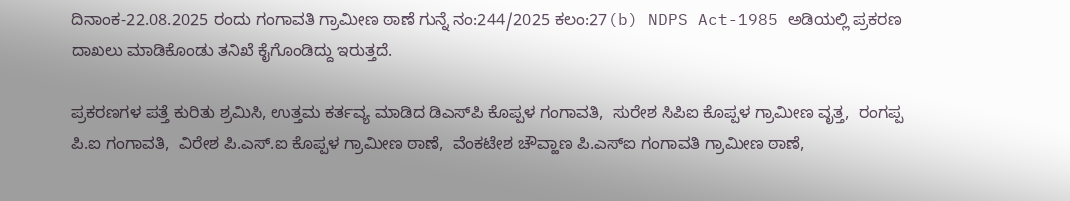ದಿನಾಂಕ-22.08.2025 ರಂದು ಗಂಗಾವತಿ ಗ್ರಾಮೀಣ ಠಾಣೆ ಗುನ್ನೆ ನಂ:244/2025 ಕಲಂ:27(b) NDPS Act-1985 ಅಡಿಯಲ್ಲಿ ಪ್ರಕರಣ ದಾಖಲು ಮಾಡಿಕೊಂಡು ತನಿಖೆ ಕೈಗೊಂಡಿದ್ದು ಇರುತ್ತದೆ.

ಪ್ರಕರಣಗಳ ಪತ್ತೆ ಕುರಿತು ಶ್ರಮಿಸಿ, ಉತ್ತಮ ಕರ್ತವ್ಯ ಮಾಡಿದ ಡಿಎಸ್‌ಪಿ ಕೊಪ್ಪಳ ಗಂಗಾವತಿ,  ಸುರೇಶ ಸಿಪಿಐ ಕೊಪ್ಪಳ ಗ್ರಾಮೀಣ ವೃತ್ತ,  ರಂಗಪ್ಪ ಪಿ.ಐ ಗಂಗಾವತಿ,  ವಿರೇಶ ಪಿ.ಎಸ್.ಐ ಕೊಪ್ಪಳ ಗ್ರಾಮೀಣ ಠಾಣೆ,  ವೆಂಕಟೇಶ ಚೌವ್ಹಾಣ ಪಿ.ಎಸ್‌ಐ ಗಂಗಾವತಿ ಗ್ರಾಮೀಣ ಠಾಣೆ,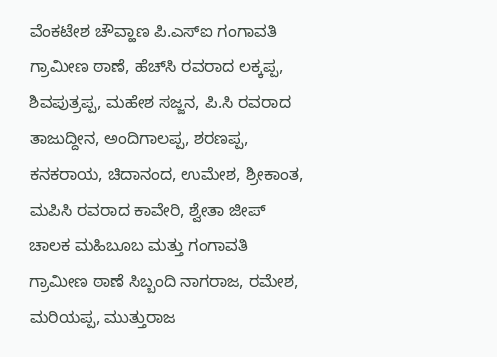ವೆಂಕಟೇಶ ಚೌವ್ಹಾಣ ಪಿ.ಎಸ್‌ಐ ಗಂಗಾವತಿ ಗ್ರಾಮೀಣ ಠಾಣೆ, ಹೆಚ್‌ಸಿ ರವರಾದ ಲಕ್ಕಪ್ಪ, ಶಿವಪುತ್ರಪ್ಪ, ಮಹೇಶ ಸಜ್ಜನ, ಪಿ.ಸಿ ರವರಾದ ತಾಜುದ್ದೀನ, ಅಂದಿಗಾಲಪ್ಪ, ಶರಣಪ್ಪ, ಕನಕರಾಯ, ಚಿದಾನಂದ, ಉಮೇಶ, ಶ್ರೀಕಾಂತ, ಮಪಿಸಿ ರವರಾದ ಕಾವೇರಿ, ಶ್ವೇತಾ ಜೀಪ್ ಚಾಲಕ ಮಹಿಬೂಬ ಮತ್ತು ಗಂಗಾವತಿ ಗ್ರಾಮೀಣ ಠಾಣೆ ಸಿಬ್ಬಂದಿ ನಾಗರಾಜ, ರಮೇಶ, ಮರಿಯಪ್ಪ, ಮುತ್ತುರಾಜ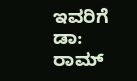ಇವರಿಗೆ ಡಾ: ರಾಮ್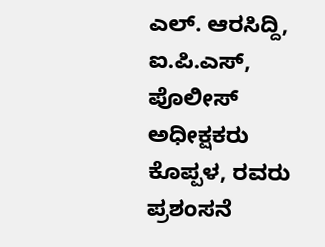ಎಲ್. ಆರಸಿದ್ದಿ, ಐ.ಪಿ.ಎಸ್, ಪೊಲೀಸ್ ಅಧೀಕ್ಷಕರು ಕೊಪ್ಪಳ, ರವರು ಪ್ರಶಂಸನೆ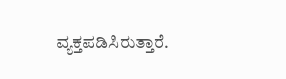ವ್ಯಕ್ತಪಡಿಸಿರುತ್ತಾರೆ.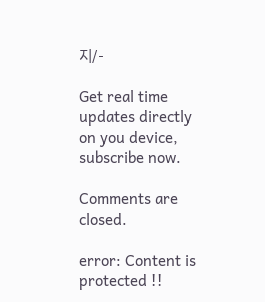지/-

Get real time updates directly on you device, subscribe now.

Comments are closed.

error: Content is protected !!